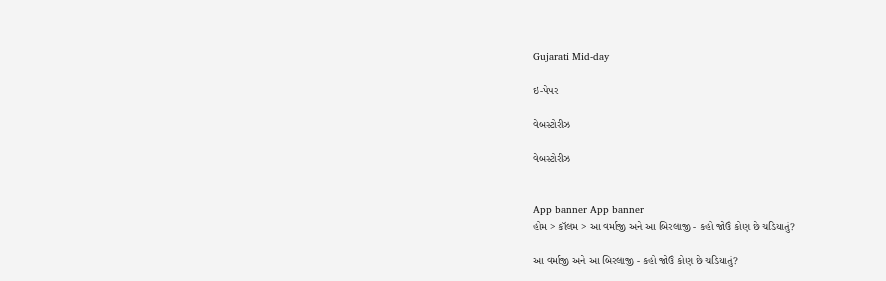Gujarati Mid-day

ઇ-પેપર

વેબસ્ટોરીઝ

વેબસ્ટોરીઝ


App banner App banner
હોમ > કૉલમ > આ વર્માજી અને આ બિરલાજી - કહો જોઉં કોણ છે ચડિયાતું?

આ વર્માજી અને આ બિરલાજી - કહો જોઉં કોણ છે ચડિયાતું?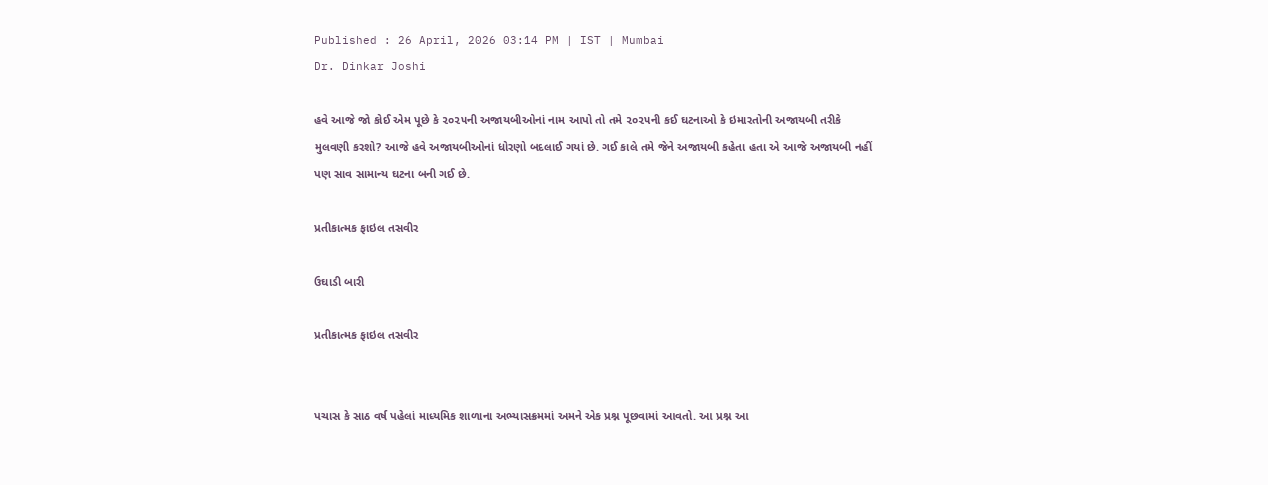Published : 26 April, 2026 03:14 PM | IST | Mumbai
Dr. Dinkar Joshi

હવે આજે જો કોઈ એમ પૂછે કે ૨૦૨૫ની અજાયબીઓનાં નામ આપો તો તમે ૨૦૨૫ની કઈ ઘટનાઓ કે ઇમારતોની અજાયબી તરીકે મુલવણી કરશો? આજે હવે અજાયબીઓનાં ધોરણો બદલાઈ ગયાં છે. ગઈ કાલે તમે જેને અજાયબી કહેતા હતા એ આજે અજાયબી નહીં પણ સાવ સામાન્ય ઘટના બની ગઈ છે.

પ્રતીકાત્મક ફાઇલ તસવીર

ઉઘાડી બારી

પ્રતીકાત્મક ફાઇલ તસવીર


પચાસ કે સાઠ વર્ષ પહેલાં માધ્યમિક શાળાના અભ્યાસક્રમમાં અમને એક પ્રશ્ન પૂછવામાં આવતો. આ પ્રશ્ન આ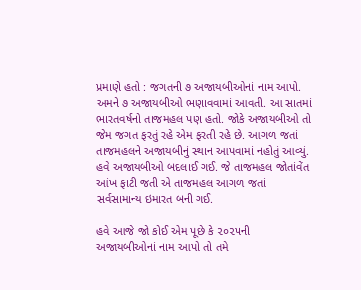પ્રમાણે હતો : જગતની ૭ અજાયબીઓનાં નામ આપો. અમને ૭ અજાયબીઓ ભણાવવામાં આવતી. આ સાતમાં ભારતવર્ષનો તાજમહલ પણ હતો. જોકે અજાયબીઓ તો જેમ જગત ફરતું રહે એમ ફરતી રહે છે. આગળ જતાં તાજમહલને અજાયબીનું સ્થાન આપવામાં નહોતું આવ્યું. હવે અજાયબીઓ બદલાઈ ગઈ. જે તાજમહલ જોતાંવેંત આંખ ફાટી જતી એ તાજમહલ આગળ જતાં સર્વસામાન્ય ઇમારત બની ગઈ.

હવે આજે જો કોઈ એમ પૂછે કે ૨૦૨૫ની અજાયબીઓનાં નામ આપો તો તમે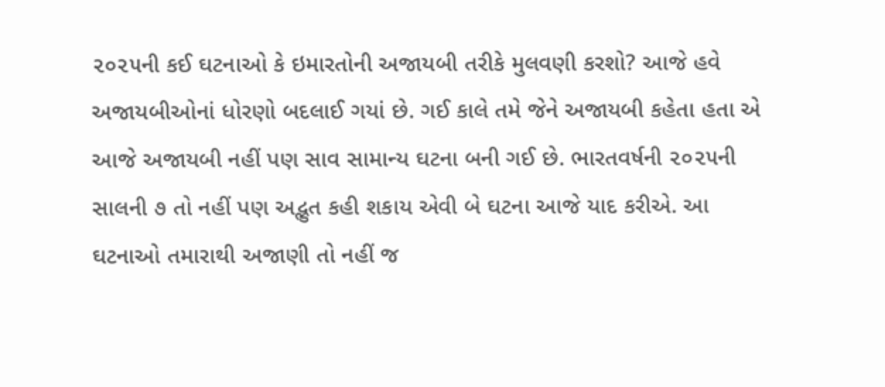૨૦૨૫ની કઈ ઘટનાઓ કે ઇમારતોની અજાયબી તરીકે મુલવણી કરશો? આજે હવે અજાયબીઓનાં ધોરણો બદલાઈ ગયાં છે. ગઈ કાલે તમે જેને અજાયબી કહેતા હતા એ આજે અજાયબી નહીં પણ સાવ સામાન્ય ઘટના બની ગઈ છે. ભારતવર્ષની ૨૦૨૫ની સાલની ૭ તો નહીં પણ અદ્ભુત કહી શકાય એવી બે ઘટના આજે યાદ કરીએ. આ ઘટનાઓ તમારાથી અજાણી તો નહીં જ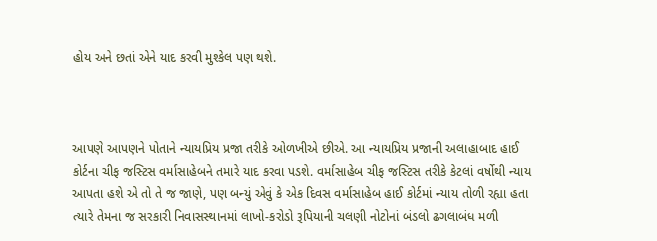હોય અને છતાં એને યાદ કરવી મુશ્કેલ પણ થશે.



આપણે આપણને પોતાને ન્યાયપ્રિય પ્રજા તરીકે ઓળખીએ છીએ. આ ન્યાયપ્રિય પ્રજાની અલાહાબાદ હાઈ કોર્ટના ચીફ જસ્ટિસ વર્માસાહેબને તમારે યાદ કરવા પડશે. વર્માસાહેબ ચીફ જસ્ટિસ તરીકે કેટલાં વર્ષોથી ન્યાય આપતા હશે એ તો તે જ જાણે, પણ બન્યું એવું કે એક દિવસ વર્માસાહેબ હાઈ કોર્ટમાં ન્યાય તોળી રહ્યા હતા ત્યારે તેમના જ સરકારી નિવાસસ્થાનમાં લાખો-કરોડો રૂપિયાની ચલણી નોટોનાં બંડલો ઢગલાબંધ મળી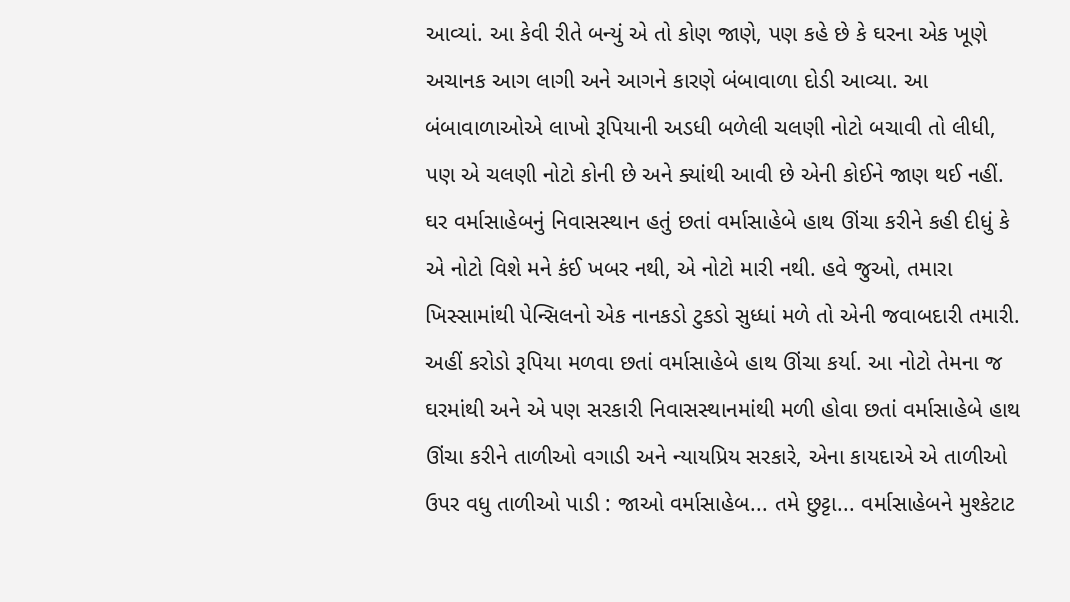આવ્યાં. આ કેવી રીતે બન્યું એ તો કોણ જાણે, પણ કહે છે કે ઘરના એક ખૂણે અચાનક આગ લાગી અને આગને કારણે બંબાવાળા દોડી આવ્યા. આ બંબાવાળાઓએ લાખો રૂપિયાની અડધી બળેલી ચલણી નોટો બચાવી તો લીધી, પણ એ ચલણી નોટો કોની છે અને ક્યાંથી આવી છે એની કોઈને જાણ થઈ નહીં. ઘર વર્માસાહેબનું નિવાસસ્થાન હતું છતાં વર્માસાહેબે હાથ ઊંચા કરીને કહી દીધું કે એ નોટો વિશે મને કંઈ ખબર નથી, એ નોટો મારી નથી. હવે જુઓ, તમારા ખિસ્સામાંથી પેન્સિલનો એક નાનકડો ટુકડો સુધ્ધાં મળે તો એની જવાબદારી તમારી. અહીં કરોડો રૂપિયા મળવા છતાં વર્માસાહેબે હાથ ઊંચા કર્યા. આ નોટો તેમના જ ઘરમાંથી અને એ પણ સરકારી નિવાસસ્થાનમાંથી મળી હોવા છતાં વર્માસાહેબે હાથ ઊંચા કરીને તાળીઓ વગાડી અને ન્યાયપ્રિય સરકારે, એના કાયદાએ એ તાળીઓ ઉપર વધુ તાળીઓ પાડી : જાઓ વર્માસાહેબ... તમે છુટ્ટા... વર્માસાહેબને મુશ્કેટાટ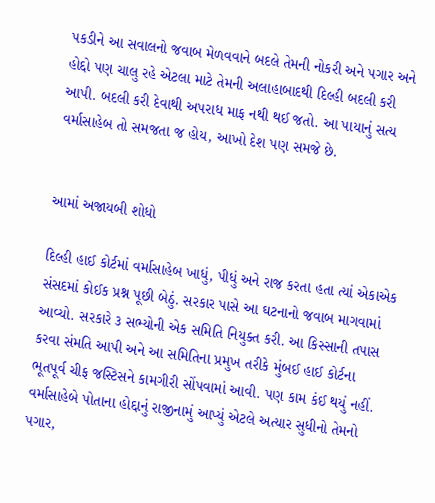પકડીને આ સવાલનો જવાબ મેળવવાને બદલે તેમની નોકરી અને પગાર અને હોદ્દો પણ ચાલુ રહે એટલા માટે તેમની અલાહાબાદથી દિલ્હી બદલી કરી આપી. બદલી કરી દેવાથી અપરાધ માફ નથી થઈ જતો. આ પાયાનું સત્ય વર્માસાહેબ તો સમજતા જ હોય, આખો દેશ પણ સમજે છે.


આમાં અજાયબી શોધો

દિલ્હી હાઈ કોર્ટમાં વર્માસાહેબ ખાધું, પીધું અને રાજ કરતા હતા ત્યાં એકાએક સંસદમાં કોઈક પ્રશ્ન પૂછી બેઠું. સરકાર પાસે આ ઘટનાનો જવાબ માગવામાં આવ્યો. સરકારે ૩ સભ્યોની એક સમિતિ નિયુક્ત કરી. આ કિસ્સાની તપાસ કરવા સંમતિ આપી અને આ સમિતિના પ્રમુખ તરીકે મુંબઈ હાઈ કોર્ટના ભૂતપૂર્વ ચીફ જસ્ટિસને કામગીરી સોંપવામાં આવી. પણ કામ કંઈ થયું નહીં. વર્માસાહેબે પોતાના હોદ્દાનું રાજીનામું આપ્યું એટલે અત્યાર સુધીનો તેમનો પગાર,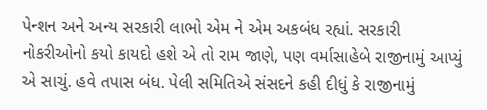પેન્શન અને અન્ય સરકારી લાભો એમ ને એમ અકબંધ રહ્યાં. સરકારી નોકરીઓનો કયો કાયદો હશે એ તો રામ જાણે, પણ વર્માસાહેબે રાજીનામું આપ્યું એ સાચું. હવે તપાસ બંધ. પેલી સમિતિએ સંસદને કહી દીધું કે રાજીનામું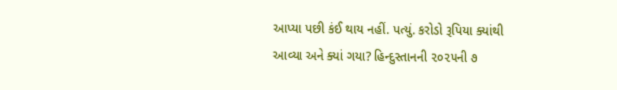આપ્યા પછી કંઈ થાય નહીં. પત્યું. કરોડો રૂપિયા ક્યાંથી આવ્યા અને ક્યાં ગયા? હિન્દુસ્તાનની ૨૦૨૫ની ૭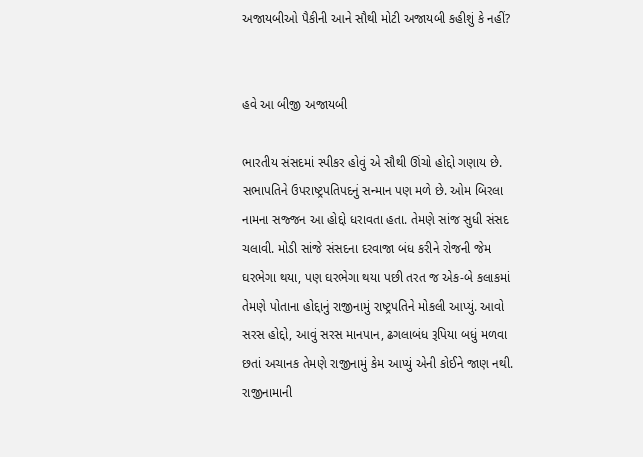અજાયબીઓ પૈકીની આને સૌથી મોટી અજાયબી કહીશું કે નહીં?


હવે આ બીજી અજાયબી

ભારતીય સંસદમાં સ્પીકર હોવું એ સૌથી ઊંચો હોદ્દો ગણાય છે. સભાપતિને ઉપરાષ્ટ્રપતિપદનું સન્માન પણ મળે છે. ઓમ બિરલા નામના સજ્જન આ હોદ્દો ધરાવતા હતા. તેમણે સાંજ સુધી સંસદ ચલાવી. મોડી સાંજે સંસદના દરવાજા બંધ કરીને રોજની જેમ ઘરભેગા થયા, પણ ઘરભેગા થયા પછી તરત જ એક-બે કલાકમાં તેમણે પોતાના હોદ્દાનું રાજીનામું રાષ્ટ્રપતિને મોકલી આપ્યું. આવો સરસ હોદ્દો, આવું સરસ માનપાન, ઢગલાબંધ રૂપિયા બધું મળવા છતાં અચાનક તેમણે રાજીનામું કેમ આપ્યું એની કોઈને જાણ નથી. રાજીનામાની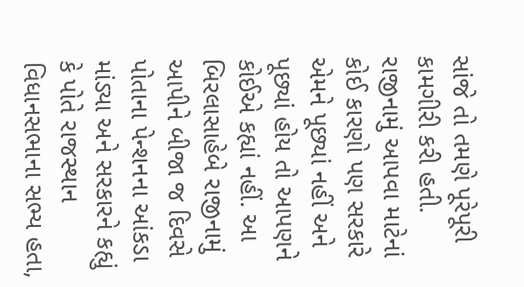સાંજે તો તમણે પૂરેપૂરી કામગીરી કરી હતી. રાજીનામું આપવા માટેનાં કોઈ કારણો પણ સરકારે એમને પૂછ્યાં નહીં અને પૂછ્યાં હોય તો આપણને કોઈએ કહ્યાં નહીં. આ બિરલાસાહેબે રાજીનામું આપીને બીજા જ દિવસે પોતાના પેન્શનના આંકડા માંડ્યા અને સરકારને કહ્યું કે પોતે રાજસ્થાન વિધાનસભાના સભ્ય હતા,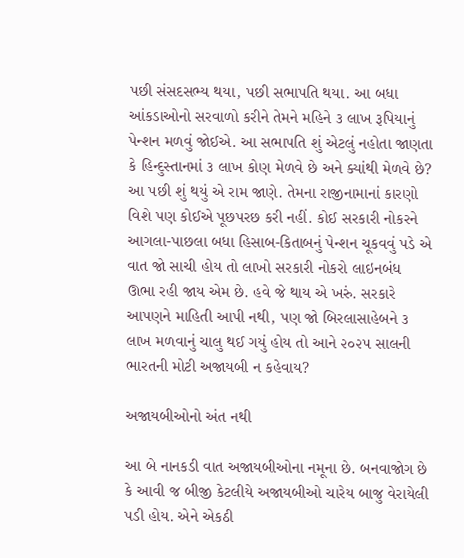પછી સંસદસભ્ય થયા, પછી સભાપતિ થયા. આ બધા આંકડાઓનો સરવાળો કરીને તેમને મહિને ૩ લાખ રૂપિયાનું પેન્શન મળવું જોઈએ. આ સભાપતિ શું એટલું નહોતા જાણતા કે હિન્દુસ્તાનમાં ૩ લાખ કોણ મેળવે છે અને ક્યાંથી મેળવે છે? આ પછી શું થયું એ રામ જાણે. તેમના રાજીનામાનાં કારણો વિશે પણ કોઈએ પૂછપરછ કરી નહીં. કોઈ સરકારી નોકરને આગલા-પાછલા બધા હિસાબ-કિતાબનું પેન્શન ચૂકવવું પડે એ વાત જો સાચી હોય તો લાખો સરકારી નોકરો લાઇનબંધ ઊભા રહી જાય એમ છે. હવે જે થાય એ ખરું. સરકારે આપણને માહિતી આપી નથી, પણ જો બિરલાસાહેબને ૩ લાખ મળવાનું ચાલુ થઈ ગયું હોય તો આને ૨૦૨૫ સાલની ભારતની મોટી અજાયબી ન કહેવાય?

અજાયબીઓનો અંત નથી

આ બે નાનકડી વાત અજાયબીઓના નમૂના છે. બનવાજોગ છે કે આવી જ બીજી કેટલીયે અજાયબીઓ ચારેય બાજુ વેરાયેલી પડી હોય. એને એકઠી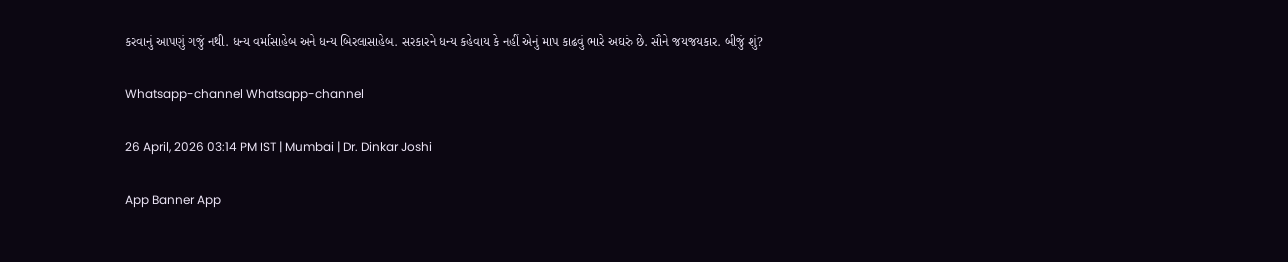કરવાનું આપણું ગજું નથી. ધન્ય વર્માસાહેબ અને ધન્ય બિરલાસાહેબ. સરકારને ધન્ય કહેવાય કે નહીં એનું માપ કાઢવું ભારે અઘરું છે. સૌને જયજયકાર. બીજું શું?

Whatsapp-channel Whatsapp-channel

26 April, 2026 03:14 PM IST | Mumbai | Dr. Dinkar Joshi

App Banner App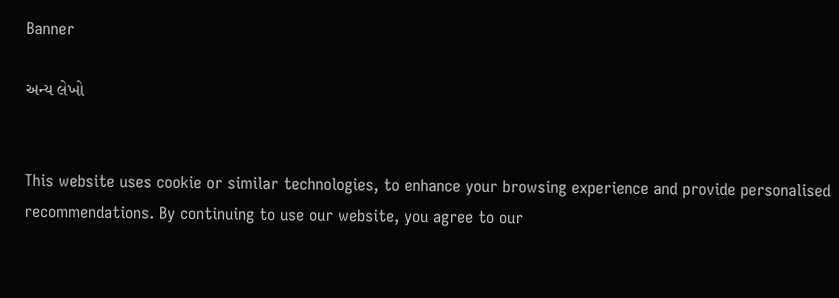Banner

અન્ય લેખો


This website uses cookie or similar technologies, to enhance your browsing experience and provide personalised recommendations. By continuing to use our website, you agree to our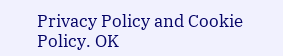Privacy Policy and Cookie Policy. OK